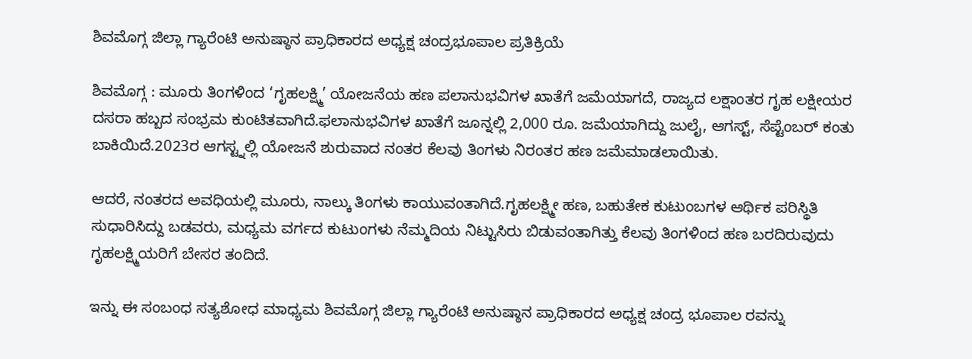ಶಿವಮೊಗ್ಗ ಜಿಲ್ಲಾ ಗ್ಯಾರೆಂಟಿ ಅನುಷ್ಠಾನ ಪ್ರಾಧಿಕಾರದ ಅಧ್ಯಕ್ಷ ಚಂದ್ರಭೂಪಾಲ ಪ್ರತಿಕ್ರಿಯೆ

ಶಿವಮೊಗ್ಗ : ಮೂರು ತಿಂಗಳಿಂದ ‘ಗೃಹಲಕ್ಷ್ಮಿ’ ಯೋಜನೆಯ ಹಣ ಪಲಾನುಭವಿಗಳ ಖಾತೆಗೆ ಜಮೆಯಾಗದೆ, ರಾಜ್ಯದ ಲಕ್ಷಾಂತರ ಗೃಹ ಲಕ್ಷೀಯರ ದಸರಾ ಹಬ್ಬದ ಸಂಭ್ರಮ ಕುಂಟಿತವಾಗಿದೆ.ಫಲಾನುಭವಿಗಳ ಖಾತೆಗೆ ಜೂನ್ನಲ್ಲಿ 2,000 ರೂ. ಜಮೆಯಾಗಿದ್ದು ಜುಲೈ, ಆಗಸ್ಟ್, ಸೆಪ್ಟೆಂಬರ್ ಕಂತು ಬಾಕಿಯಿದೆ.2023ರ ಆಗಸ್ಟ್ನಲ್ಲಿ ಯೋಜನೆ ಶುರುವಾದ ನಂತರ ಕೆಲವು ತಿಂಗಳು ನಿರಂತರ ಹಣ ಜಮೆಮಾಡಲಾಯಿತು.

ಆದರೆ, ನಂತರದ ಅವಧಿಯಲ್ಲಿ ಮೂರು, ನಾಲ್ಕು ತಿಂಗಳು ಕಾಯುವಂತಾಗಿದೆ.ಗೃಹಲಕ್ಷ್ಮೀ ಹಣ, ಬಹುತೇಕ ಕುಟುಂಬಗಳ ಆರ್ಥಿಕ ಪರಿಸ್ಥಿತಿ ಸುಧಾರಿಸಿದ್ದು ಬಡವರು, ಮಧ್ಯಮ ವರ್ಗದ ಕುಟುಂಗಳು ನೆಮ್ಮದಿಯ ನಿಟ್ಟುಸಿರು ಬಿಡುವಂತಾಗಿತ್ತು ಕೆಲವು ತಿಂಗಳಿಂದ ಹಣ ಬರದಿರುವುದು ಗೃಹಲಕ್ಷ್ಮಿಯರಿಗೆ ಬೇಸರ ತಂದಿದೆ.

ಇನ್ನು ಈ ಸಂಬಂಧ ಸತ್ಯಶೋಧ ಮಾಧ್ಯಮ ಶಿವಮೊಗ್ಗ ಜಿಲ್ಲಾ ಗ್ಯಾರೆಂಟಿ ಅನುಷ್ಠಾನ ಪ್ರಾಧಿಕಾರದ ಅಧ್ಯಕ್ಷ ಚಂದ್ರ ಭೂಪಾಲ ರವನ್ನು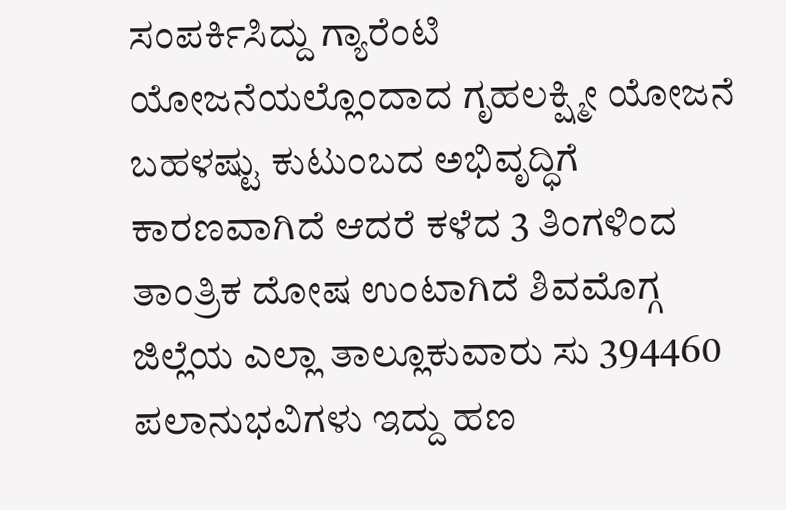ಸಂಪರ್ಕಿಸಿದ್ದು ಗ್ಯಾರೆಂಟಿ ಯೋಜನೆಯಲ್ಲೊಂದಾದ ಗೃಹಲಕ್ಷ್ಮೀ ಯೋಜನೆ ಬಹಳಷ್ಟು ಕುಟುಂಬದ ಅಭಿವೃದ್ಧಿಗೆ ಕಾರಣವಾಗಿದೆ ಆದರೆ ಕಳೆದ 3 ತಿಂಗಳಿಂದ ತಾಂತ್ರಿಕ ದೋಷ ಉಂಟಾಗಿದೆ ಶಿವಮೊಗ್ಗ ಜಿಲ್ಲೆಯ ಎಲ್ಲಾ ತಾಲ್ಲೂಕುವಾರು ಸು 394460 ಪಲಾನುಭವಿಗಳು ಇದ್ದು ಹಣ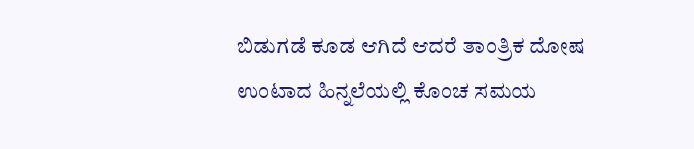ಬಿಡುಗಡೆ ಕೂಡ ಆಗಿದೆ ಆದರೆ ತಾಂತ್ರಿಕ ದೋಷ ಉಂಟಾದ ಹಿನ್ನಲೆಯಲ್ಲಿ ಕೊಂಚ ಸಮಯ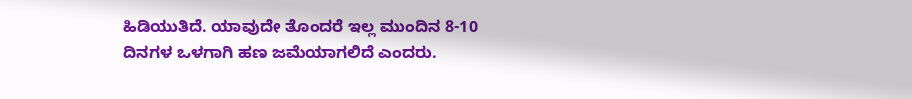ಹಿಡಿಯುತಿದೆ. ಯಾವುದೇ ತೊಂದರೆ ಇಲ್ಲ ಮುಂದಿನ 8-10 ದಿನಗಳ ಒಳಗಾಗಿ ಹಣ ಜಮೆಯಾಗಲಿದೆ ಎಂದರು.